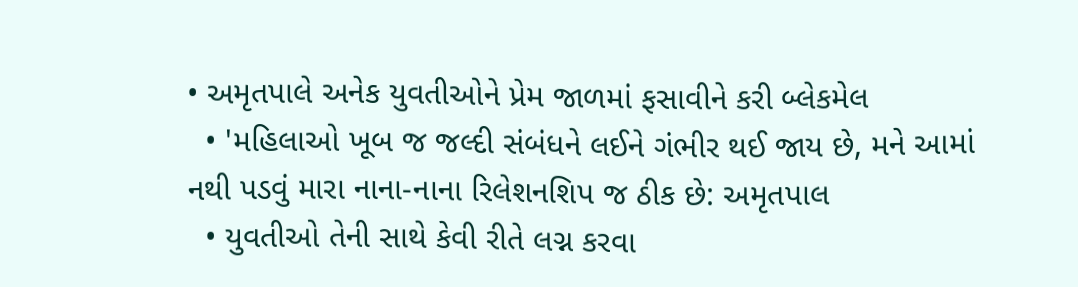• અમૃતપાલે અનેક યુવતીઓને પ્રેમ જાળમાં ફસાવીને કરી બ્લેકમેલ
  • 'મહિલાઓ ખૂબ જ જલ્દી સંબંધને લઈને ગંભીર થઈ જાય છે, મને આમાં નથી પડવું મારા નાના-નાના રિલેશનશિપ જ ઠીક છે: અમૃતપાલ
  • યુવતીઓ તેની સાથે કેવી રીતે લગ્ન કરવા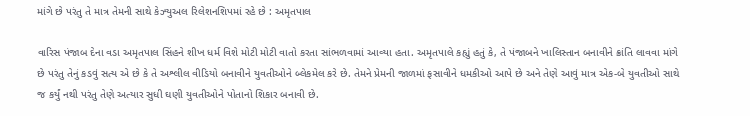માંગે છે પરંતુ તે માત્ર તેમની સાથે કેઝ્યુઅલ રિલેશનશિપમાં રહે છે : અમૃતપાલ

વારિસ પંજાબ દેના વડા અમૃતપાલ સિંહને શીખ ધર્મ વિશે મોટી મોટી વાતો કરતા સાંભળવામાં આવ્યા હતા. અમૃતપાલે કહ્યું હતું કે, તે પંજાબને ખાલિસ્તાન બનાવીને ક્રાંતિ લાવવા માંગે છે પરંતુ તેનું કડવું સત્ય એ છે કે તે અશ્લીલ વીડિયો બનાવીને યુવતીઓને બ્લેકમેલ કરે છે. તેમને પ્રેમની જાળમાં ફસાવીને ધમકીઓ આપે છે અને તેણે આવું માત્ર એક-બે યુવતીઓ સાથે જ કર્યું નથી પરંતુ તેણે અત્યાર સુધી ઘણી યુવતીઓને પોતાનો શિકાર બનાવી છે.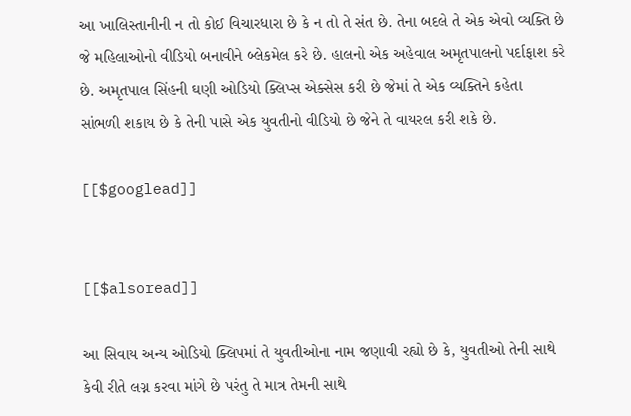આ ખાલિસ્તાનીની ન તો કોઈ વિચારધારા છે કે ન તો તે સંત છે. તેના બદલે તે એક એવો વ્યક્તિ છે જે મહિલાઓનો વીડિયો બનાવીને બ્લેકમેલ કરે છે. હાલનો એક અહેવાલ અમૃતપાલનો પર્દાફાશ કરે છે. અમૃતપાલ સિંહની ઘણી ઓડિયો ક્લિપ્સ એક્સેસ કરી છે જેમાં તે એક વ્યક્તિને કહેતા સાંભળી શકાય છે કે તેની પાસે એક યુવતીનો વીડિયો છે જેને તે વાયરલ કરી શકે છે.

[[$googlead]]


[[$alsoread]]

આ સિવાય અન્ય ઓડિયો ક્લિપમાં તે યુવતીઓના નામ જણાવી રહ્યો છે કે, યુવતીઓ તેની સાથે કેવી રીતે લગ્ન કરવા માંગે છે પરંતુ તે માત્ર તેમની સાથે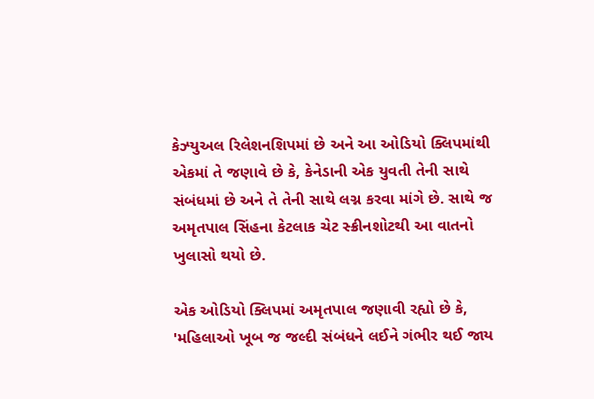કેઝ્યુઅલ રિલેશનશિપમાં છે અને આ ઓડિયો ક્લિપમાંથી એકમાં તે જણાવે છે કે, કેનેડાની એક યુવતી તેની સાથે સંબંધમાં છે અને તે તેની સાથે લગ્ન કરવા માંગે છે. સાથે જ અમૃતપાલ સિંહના કેટલાક ચેટ સ્ક્રીનશોટથી આ વાતનો ખુલાસો થયો છે.

એક ઓડિયો ક્લિપમાં અમૃતપાલ જણાવી રહ્યો છે કે, 'મહિલાઓ ખૂબ જ જલ્દી સંબંધને લઈને ગંભીર થઈ જાય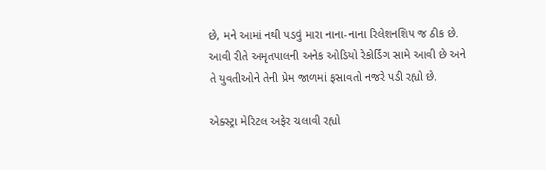છે, મને આમાં નથી પડવું મારા નાના-નાના રિલેશનશિપ જ ઠીક છે. આવી રીતે અમૃતપાલની અનેક ઓડિયો રેકોર્ડિંગ સામે આવી છે અને તે યુવતીઓને તેની પ્રેમ જાળમાં ફસાવતો નજરે પડી રહ્યો છે.

એક્સ્ટ્રા મેરિટલ અફેર ચલાવી રહ્યો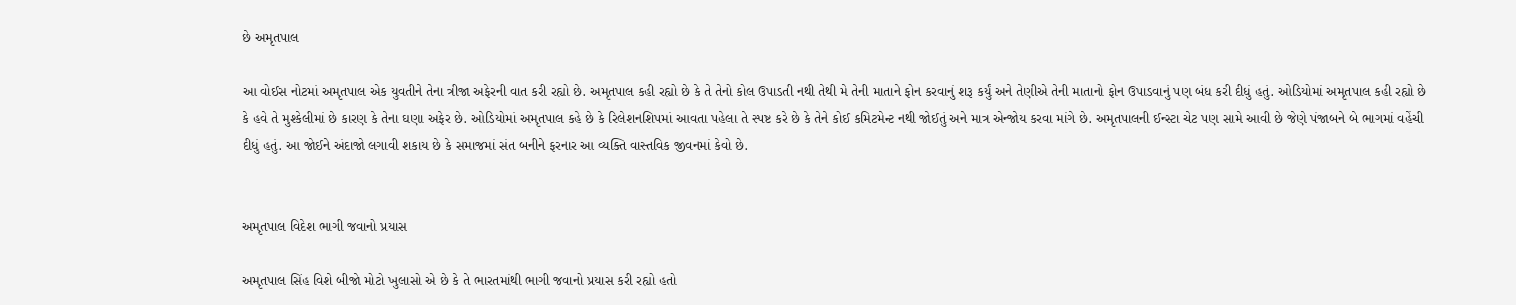છે અમૃતપાલ

આ વોઈસ નોટમાં અમૃતપાલ એક યુવતીને તેના ત્રીજા અફેરની વાત કરી રહ્યો છે. અમૃતપાલ કહી રહ્યો છે કે તે તેનો કોલ ઉપાડતી નથી તેથી મે તેની માતાને ફોન કરવાનું શરૂ કર્યું અને તેણીએ તેની માતાનો ફોન ઉપાડવાનું પણ બંધ કરી દીધું હતું. ઓડિયોમાં અમૃતપાલ કહી રહ્યો છે કે હવે તે મુશ્કેલીમાં છે કારણ કે તેના ઘણા અફેર છે. ઓડિયોમાં અમૃતપાલ કહે છે કે રિલેશનશિપમાં આવતા પહેલા તે સ્પષ્ટ કરે છે કે તેને કોઈ કમિટમેન્ટ નથી જોઈતું અને માત્ર એન્જોય કરવા માંગે છે. અમૃતપાલની ઈન્સ્ટા ચેટ પણ સામે આવી છે જેણે પંજાબને બે ભાગમાં વહેંચી દીધું હતું. આ જોઈને અંદાજો લગાવી શકાય છે કે સમાજમાં સંત બનીને ફરનાર આ વ્યક્તિ વાસ્તવિક જીવનમાં કેવો છે.


અમૃતપાલ વિદેશ ભાગી જવાનો પ્રયાસ

અમૃતપાલ સિંહ વિશે બીજો મોટો ખુલાસો એ છે કે તે ભારતમાંથી ભાગી જવાનો પ્રયાસ કરી રહ્યો હતો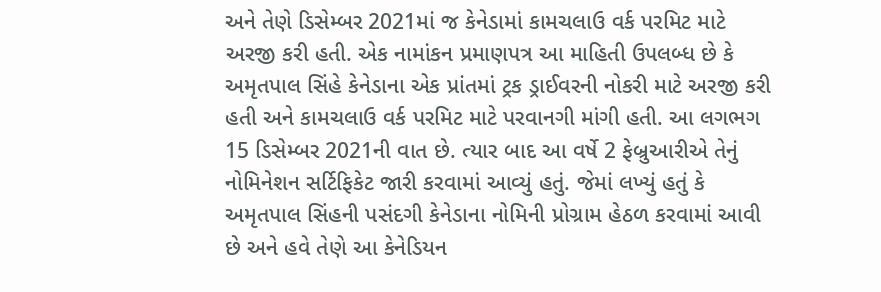અને તેણે ડિસેમ્બર 2021માં જ કેનેડામાં કામચલાઉ વર્ક પરમિટ માટે અરજી કરી હતી. એક નામાંકન પ્રમાણપત્ર આ માહિતી ઉપલબ્ધ છે કે અમૃતપાલ સિંહે કેનેડાના એક પ્રાંતમાં ટ્રક ડ્રાઈવરની નોકરી માટે અરજી કરી હતી અને કામચલાઉ વર્ક પરમિટ માટે પરવાનગી માંગી હતી. આ લગભગ 15 ડિસેમ્બર 2021ની વાત છે. ત્યાર બાદ આ વર્ષે 2 ફેબ્રુઆરીએ તેનું નોમિનેશન સર્ટિફિકેટ જારી કરવામાં આવ્યું હતું. જેમાં લખ્યું હતું કે અમૃતપાલ સિંહની પસંદગી કેનેડાના નોમિની પ્રોગ્રામ હેઠળ કરવામાં આવી છે અને હવે તેણે આ કેનેડિયન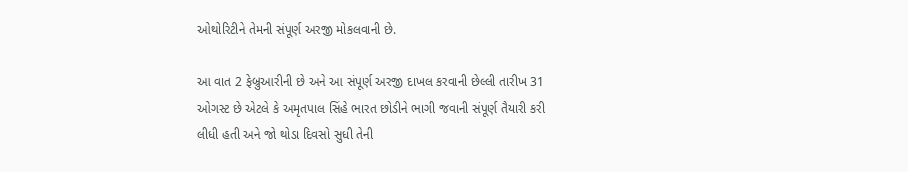ઓથોરિટીને તેમની સંપૂર્ણ અરજી મોકલવાની છે.

આ વાત 2 ફેબ્રુઆરીની છે અને આ સંપૂર્ણ અરજી દાખલ કરવાની છેલ્લી તારીખ 31 ઓગસ્ટ છે એટલે કે અમૃતપાલ સિંહે ભારત છોડીને ભાગી જવાની સંપૂર્ણ તૈયારી કરી લીધી હતી અને જો થોડા દિવસો સુધી તેની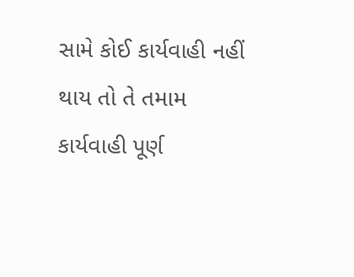સામે કોઈ કાર્યવાહી નહીં થાય તો તે તમામ કાર્યવાહી પૂર્ણ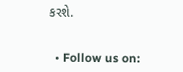કરશે.


  • Follow us on: